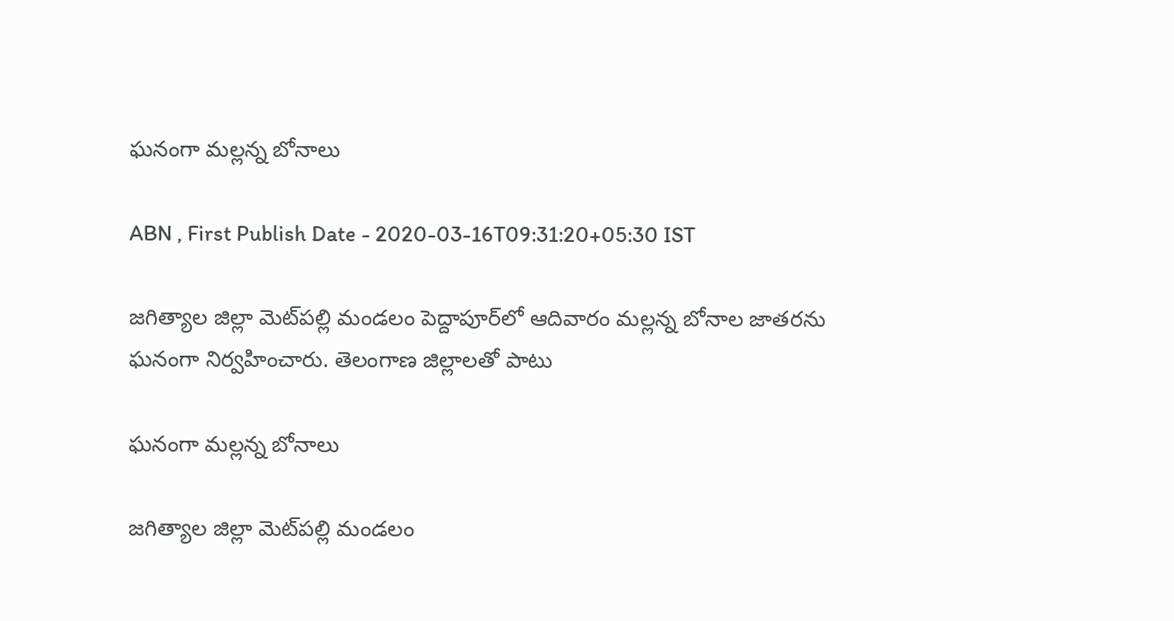ఘనంగా మల్లన్న బోనాలు

ABN , First Publish Date - 2020-03-16T09:31:20+05:30 IST

జగిత్యాల జిల్లా మెట్‌పల్లి మండలం పెద్దాపూర్‌లో ఆదివారం మల్లన్న బోనాల జాతరను ఘనంగా నిర్వహించారు. తెలంగాణ జిల్లాలతో పాటు

ఘనంగా మల్లన్న బోనాలు

జగిత్యాల జిల్లా మెట్‌పల్లి మండలం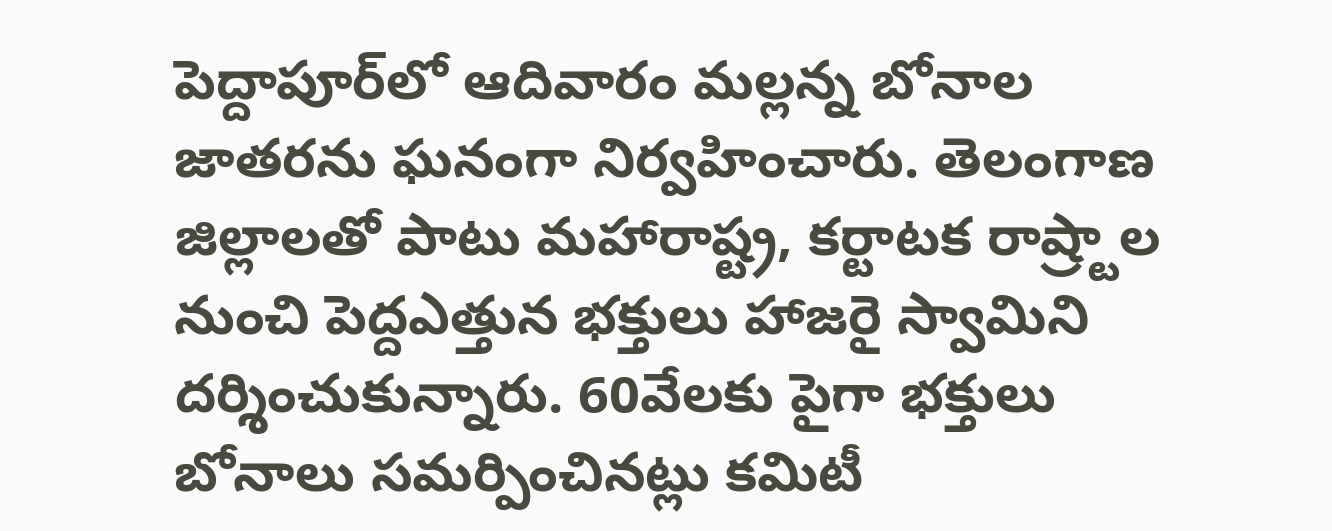పెద్దాపూర్‌లో ఆదివారం మల్లన్న బోనాల జాతరను ఘనంగా నిర్వహించారు. తెలంగాణ జిల్లాలతో పాటు మహారాష్ట్ర, కర్టాటక రాష్ర్టాల నుంచి పెద్దఎత్తున భక్తులు హాజరై స్వామిని దర్శించుకున్నారు. 60వేలకు పైగా భక్తులు బోనాలు సమర్పించినట్లు కమిటీ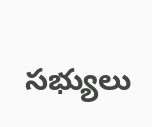సభ్యులు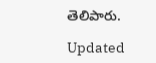తెలిపారు.

Updated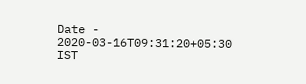Date - 2020-03-16T09:31:20+05:30 IST